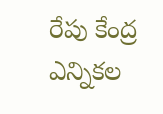రేపు కేంద్ర ఎన్నికల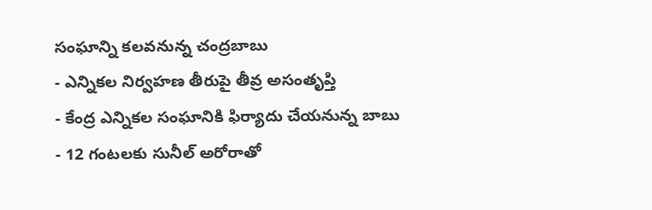సంఘాన్ని కలవనున్న చంద్రబాబు
- ఎన్నికల నిర్వహణ తీరుపై తీవ్ర అసంతృప్తి
- కేంద్ర ఎన్నికల సంఘానికి ఫిర్యాదు చేయనున్న బాబు
- 12 గంటలకు సునీల్ అరోరాతో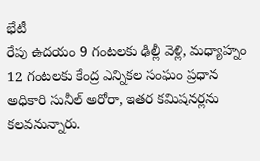భేటీ
రేపు ఉదయం 9 గంటలకు ఢిల్లీ వెళ్లి, మధ్యాహ్నం 12 గంటలకు కేంద్ర ఎన్నికల సంఘం ప్రధాన అధికారి సునీల్ అరోరా, ఇతర కమిషనర్లను కలవనున్నారు.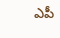ఎపీ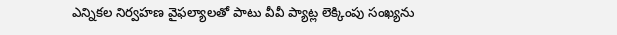ఎన్నికల నిర్వహణ వైఫల్యాలతో పాటు వీవీ ప్యాట్ల లెక్కింపు సంఖ్యను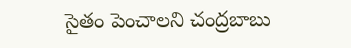సైతం పెంచాలని చంద్రబాబు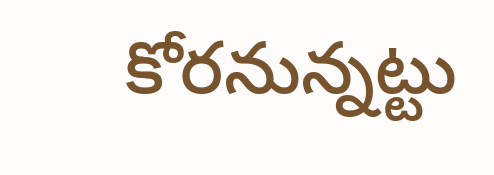కోరనున్నట్టు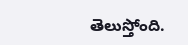తెలుస్తోంది.